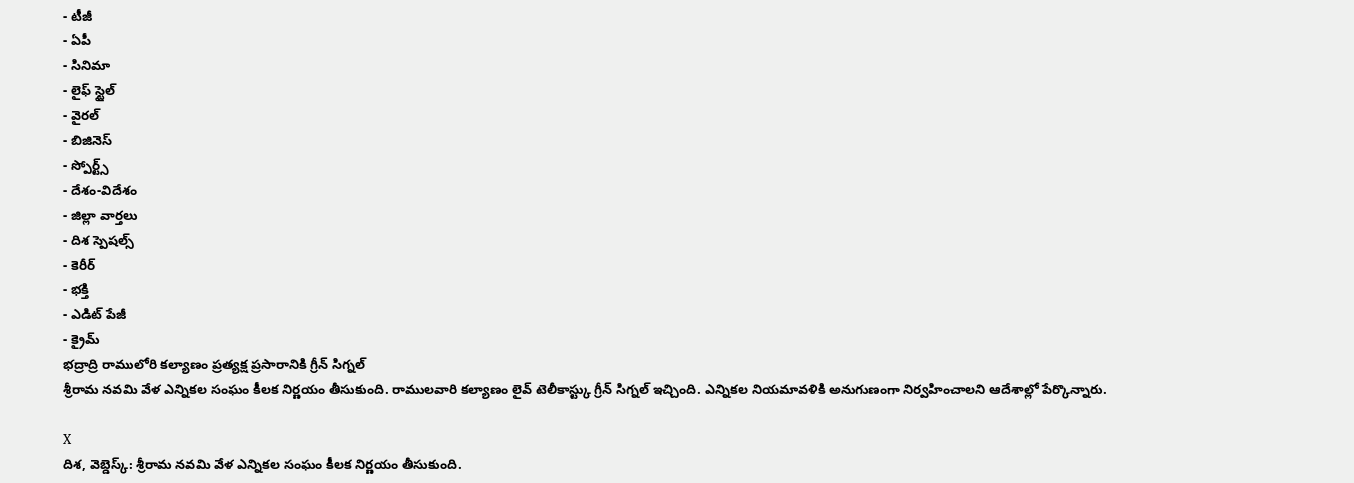- టీజీ
- ఏపీ
- సినిమా
- లైఫ్ స్టైల్
- వైరల్
- బిజినెస్
- స్పోర్ట్స్
- దేశం-విదేశం
- జిల్లా వార్తలు
- దిశ స్పెషల్స్
- కెరీర్
- భక్తి
- ఎడిట్ పేజీ
- క్రైమ్
భద్రాద్రి రాములోరి కల్యాణం ప్రత్యక్ష ప్రసారానికి గ్రీన్ సిగ్నల్
శ్రీరామ నవమి వేళ ఎన్నికల సంఘం కీలక నిర్ణయం తీసుకుంది. రాములవారి కల్యాణం లైవ్ టెలీకాస్ట్కు గ్రీన్ సిగ్నల్ ఇచ్చింది. ఎన్నికల నియమావళికి అనుగుణంగా నిర్వహించాలని ఆదేశాల్లో పేర్కొన్నారు.

X
దిశ, వెబ్డెస్క్: శ్రీరామ నవమి వేళ ఎన్నికల సంఘం కీలక నిర్ణయం తీసుకుంది.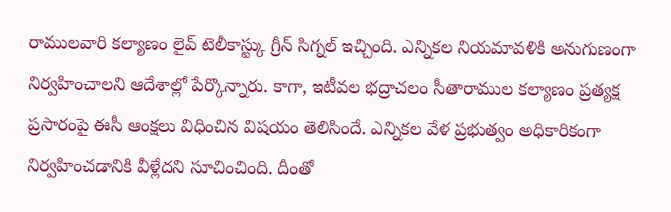రాములవారి కల్యాణం లైవ్ టెలీకాస్ట్కు గ్రీన్ సిగ్నల్ ఇచ్చింది. ఎన్నికల నియమావళికి అనుగుణంగా నిర్వహించాలని ఆదేశాల్లో పేర్కొన్నారు. కాగా, ఇటీవల భద్రాచలం సీతారాముల కల్యాణం ప్రత్యక్ష ప్రసారంపై ఈసీ ఆంక్షలు విధించిన విషయం తెలిసిందే. ఎన్నికల వేళ ప్రభుత్వం అధికారికంగా నిర్వహించడానికి వీళ్లేదని సూచించింది. దీంతో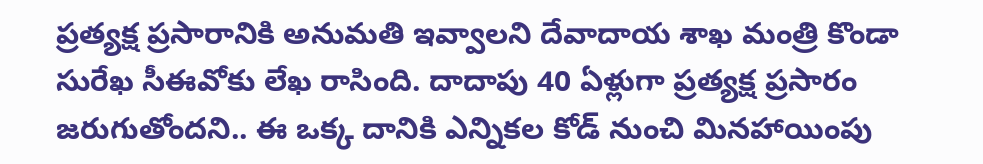ప్రత్యక్ష ప్రసారానికి అనుమతి ఇవ్వాలని దేవాదాయ శాఖ మంత్రి కొండా సురేఖ సీఈవోకు లేఖ రాసింది. దాదాపు 40 ఏళ్లుగా ప్రత్యక్ష ప్రసారం జరుగుతోందని.. ఈ ఒక్క దానికి ఎన్నికల కోడ్ నుంచి మినహాయింపు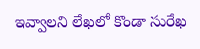ఇవ్వాలని లేఖలో కొండా సురేఖ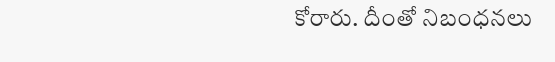కోరారు. దీంతో నిబంధనలు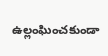ఉల్లంఘించకుండా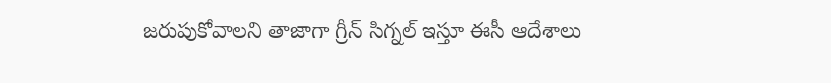జరుపుకోవాలని తాజాగా గ్రీన్ సిగ్నల్ ఇస్తూ ఈసీ ఆదేశాలు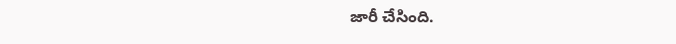జారీ చేసింది.